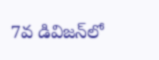7వ డివిజన్‌లో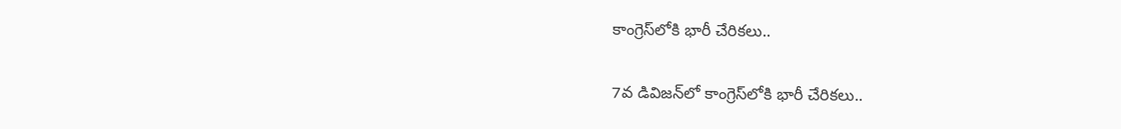కాంగ్రెస్‌లోకి భారీ చేరికలు..

7వ డివిజన్‌లో కాంగ్రెస్‌లోకి భారీ చేరికలు..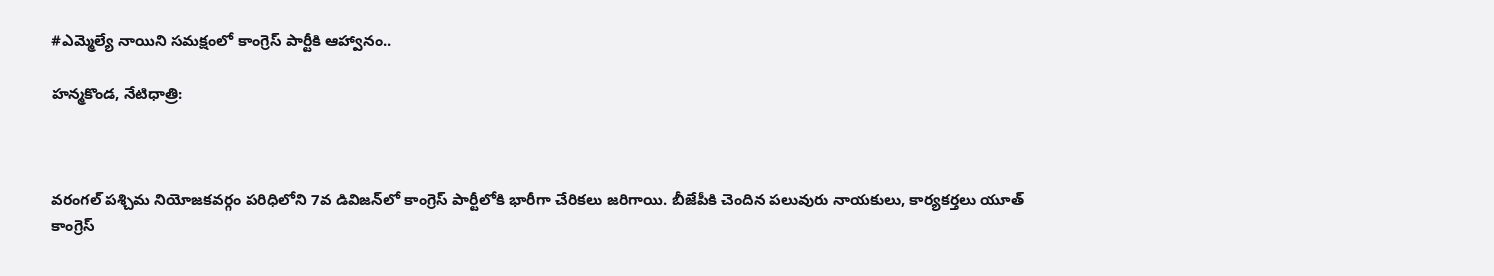#ఎమ్మెల్యే నాయిని సమక్షంలో కాంగ్రెస్ పార్టీకి ఆహ్వానం..

హన్మకొండ, నేటిధాత్రి:



వరంగల్ పశ్చిమ నియోజకవర్గం పరిధిలోని 7వ డివిజన్‌లో కాంగ్రెస్ పార్టీలోకి భారీగా చేరికలు జరిగాయి. బీజేపీకి చెందిన పలువురు నాయకులు, కార్యకర్తలు యూత్ కాంగ్రెస్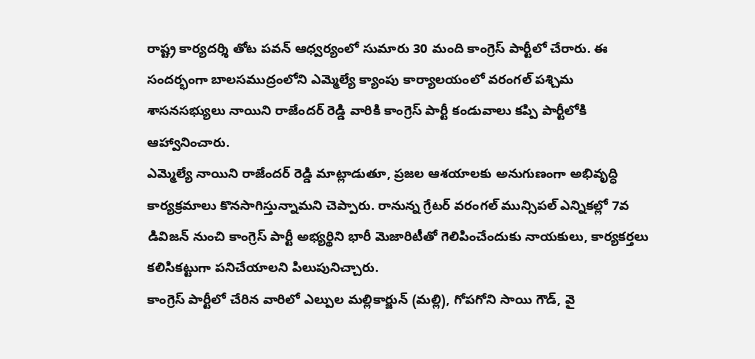రాష్ట్ర కార్యదర్శి తోట పవన్ ఆధ్వర్యంలో సుమారు 30 మంది కాంగ్రెస్ పార్టీలో చేరారు. ఈ సందర్భంగా బాలసముద్రంలోని ఎమ్మెల్యే క్యాంపు కార్యాలయంలో వరంగల్ పశ్చిమ శాసనసభ్యులు నాయిని రాజేందర్ రెడ్డి వారికి కాంగ్రెస్ పార్టీ కండువాలు కప్పి పార్టీలోకి ఆహ్వానించారు.
ఎమ్మెల్యే నాయిని రాజేందర్ రెడ్డి మాట్లాడుతూ, ప్రజల ఆశయాలకు అనుగుణంగా అభివృద్ధి కార్యక్రమాలు కొనసాగిస్తున్నామని చెప్పారు. రానున్న గ్రేటర్ వరంగల్ మున్సిపల్ ఎన్నికల్లో 7వ డివిజన్ నుంచి కాంగ్రెస్ పార్టీ అభ్యర్థిని భారీ మెజారిటీతో గెలిపించేందుకు నాయకులు, కార్యకర్తలు కలిసికట్టుగా పనిచేయాలని పిలుపునిచ్చారు.
కాంగ్రెస్ పార్టీలో చేరిన వారిలో ఎల్పుల మల్లికార్జున్ (మల్లి), గోపగోని సాయి గౌడ్, వై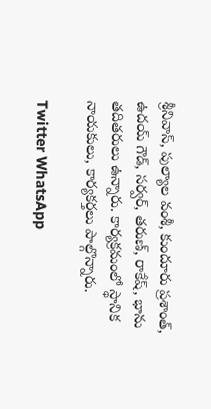శ్రీనివాస్, పుల్యాల వంశీ, కుందూరు ప్రశాంత్, ఉదయ్ గౌడ్, సర్వర్, తరుణ్, రాకేష్, భాను తదితరులు ఉన్నారు. కార్యక్రమంలో స్థానిక నాయకులు, కార్యకర్తలు పాల్గొన్నారు.

Twitter WhatsApp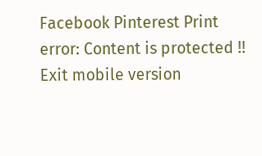Facebook Pinterest Print
error: Content is protected !!
Exit mobile version